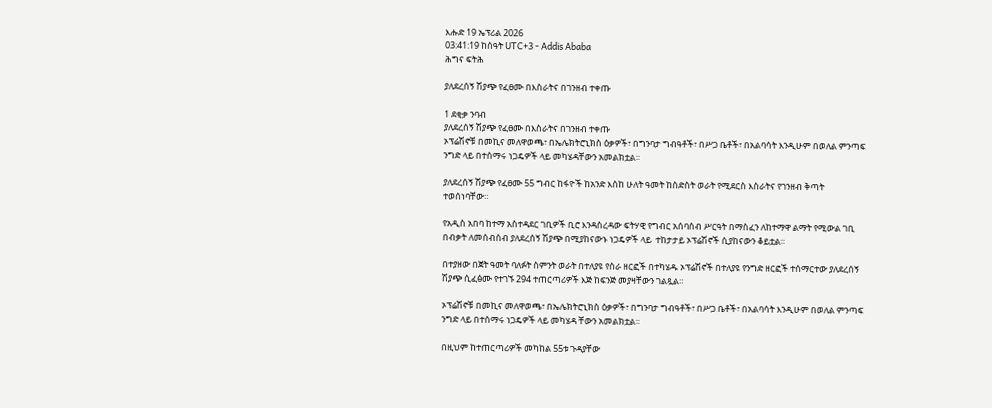እሑድ 19 ኤፕሪል 2026
03:41:19 ከሰዓት UTC+3 - Addis Ababa
ሕግና ፍትሕ

ያለደረሰኝ ሽያጭ የፈፀሙ በእስራትና በገንዘብ ተቀጡ

1 ደቂቃ ንባብ
ያለደረሰኝ ሽያጭ የፈፀሙ በእስራትና በገንዘብ ተቀጡ
ኦፕሬሽኖቹ በመኪና መለዋወጫ፣ በኤሌክትሮኒክስ ዕቃዎች፣ በግንባታ ግብዓቶች፣ በሥጋ ቤቶች፣ በአልባሳት እንዲሁም በወለል ምንጣፍ ንግድ ላይ በተሰማሩ ነጋዴዎች ላይ መካሄዳቸውን አመልክቷል፡፡

ያለደረሰኝ ሽያጭ የፈፀሙ 55 ግብር ከፋዮች ከአንድ እስከ ሁለት ዓመት ከስድስት ወራት የሚደርስ እስራትና የገንዘብ ቅጣት ተወሰነባቸው።

የአዲስ አበባ ከተማ አስተዳደር ገቢዎች ቢሮ እንዳስረዳው ፍትሃዊ የግብር አሰባሰብ ሥርዓት በማስፈን ለከተማዋ ልማት የሚውል ገቢ በብቃት ለመሰብሰብ ያለደረሰኝ ሽያጭ በሚያከናውኑ ነጋዴዎች ላይ  ተከታታይ ኦፕሬሽኖች ሲያከናውን ቆይቷል።

በተያዘው በጀት ዓመት ባለፉት ስምንት ወራት በተለያዩ የስራ ዘርፎች በተካሄዱ ኦፕሬሽኖች በተለያዩ የንግድ ዘርፎች ተሰማርተው ያለደረሰኝ ሽያጭ ሲፈፅሙ የተገኙ 294 ተጠርጣሪዎች እጅ ከፍንጅ መያዛቸውን ገልጿል።

ኦፕሬሽኖቹ በመኪና መለዋወጫ፣ በኤሌክትሮኒክስ ዕቃዎች፣ በግንባታ ግብዓቶች፣ በሥጋ ቤቶች፣ በአልባሳት እንዲሁም በወለል ምንጣፍ ንግድ ላይ በተሰማሩ ነጋዴዎች ላይ መካሄዳ ቸውን አመልክቷል፡፡

በዚህም ከተጠርጣሪዎች መካከል 55ቱ ጉዳያቸው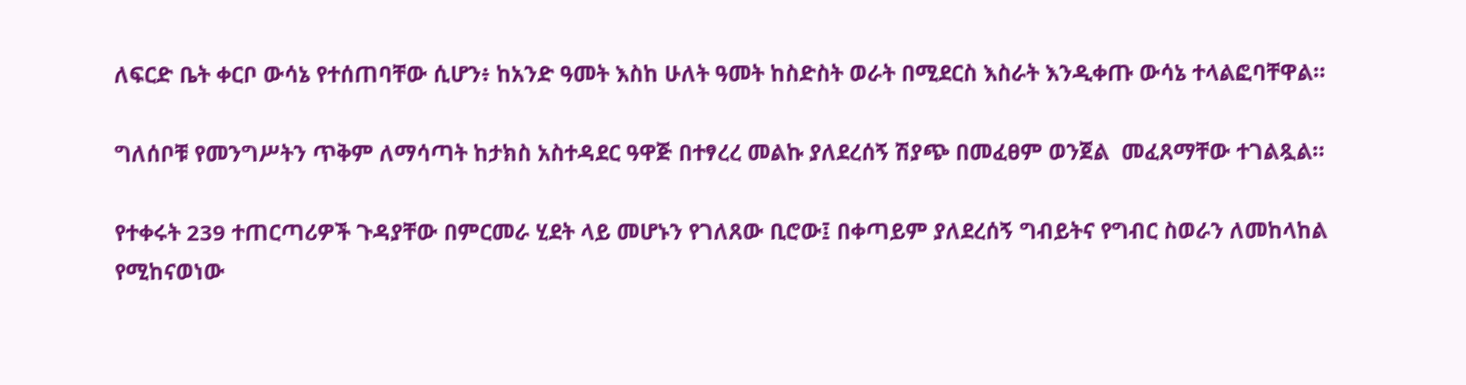ለፍርድ ቤት ቀርቦ ውሳኔ የተሰጠባቸው ሲሆን፥ ከአንድ ዓመት እስከ ሁለት ዓመት ከስድስት ወራት በሚደርስ እስራት እንዲቀጡ ውሳኔ ተላልፎባቸዋል።

ግለሰቦቹ የመንግሥትን ጥቅም ለማሳጣት ከታክስ አስተዳደር ዓዋጅ በተፃረረ መልኩ ያለደረሰኝ ሽያጭ በመፈፀም ወንጀል  መፈጸማቸው ተገልጿል።

የተቀሩት 239 ተጠርጣሪዎች ጉዳያቸው በምርመራ ሂደት ላይ መሆኑን የገለጸው ቢሮው፤ በቀጣይም ያለደረሰኝ ግብይትና የግብር ስወራን ለመከላከል የሚከናወነው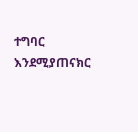ተግባር እንደሚያጠናክር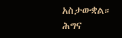አስታውቋል።
ሕግና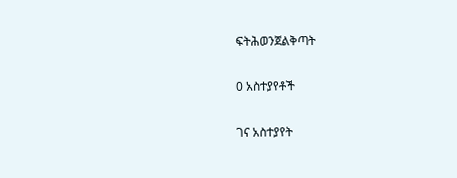ፍትሕወንጀልቅጣት

0 አስተያየቶች

ገና አስተያየት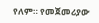የለም። የመጀመሪያው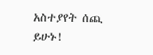አስተያየት ሰጪ ይሁኑ!